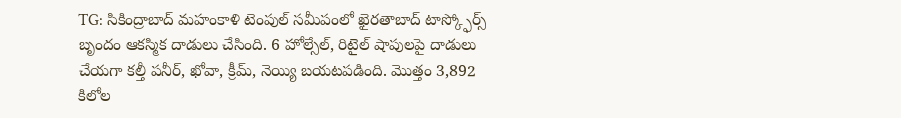TG: సికింద్రాబాద్ మహంకాళి టెంపుల్ సమీపంలో ఖైరతాబాద్ టాస్క్ఫోర్స్ బృందం ఆకస్మిక దాడులు చేసింది. 6 హోల్సేల్, రిటైల్ షాపులపై దాడులు చేయగా కల్తీ పనీర్, ఖోవా, క్రీమ్, నెయ్యి బయటపడింది. మొత్తం 3,892 కిలోల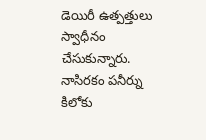డెయిరీ ఉత్పత్తులు స్వాధీనం చేసుకున్నారు. నాసిరకం పనీర్ను కిలోకు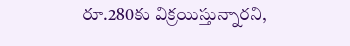రూ.280కు విక్రయిస్తున్నారని,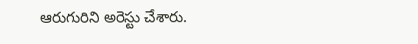ఆరుగురిని అరెస్టు చేశారు.